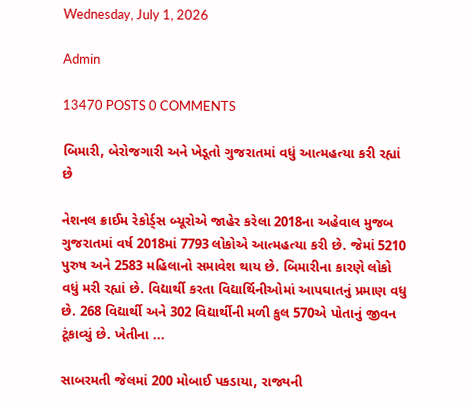Wednesday, July 1, 2026

Admin

13470 POSTS 0 COMMENTS

બિમારી, બેરોજગારી અને ખેડૂતો ગુજરાતમાં વધું આત્મહત્યા કરી રહ્યાં છે

નેશનલ ક્રાઈમ રેકોર્ડ્સ બ્યૂરોએ જાહેર કરેલા 2018ના અહેવાલ મુજબ ગુજરાતમાં વર્ષ 2018માં 7793 લોકોએ આત્મહત્યા કરી છે. જેમાં 5210 પુરુષ અને 2583 મહિલાનો સમાવેશ થાય છે. બિમારીના કારણે લોકો વધું મરી રહ્યાં છે. વિદ્યાર્થી કરતા વિદ્યાર્થિનીઓમાં આપઘાતનું પ્રમાણ વધુ છે. 268 વિદ્યાર્થી અને 302 વિદ્યાર્થીની મળી કુલ 570એ પોતાનું જીવન ટૂંકાવ્યું છે. ખેતીના ...

સાબરમતી જેલમાં 200 મોબાઈ પકડાયા, રાજ્યની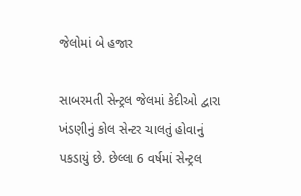જેલોમાં બે હજાર

સાબરમતી સેન્ટ્રલ જેલમાં કેદીઓ દ્વારા ખંડણીનું કોલ સેન્ટર ચાલતું હોવાનું પકડાયું છે. છેલ્લા 6 વર્ષમાં સેન્ટ્રલ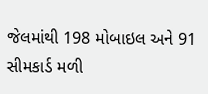જેલમાંથી 198 મોબાઇલ અને 91 સીમકાર્ડ મળી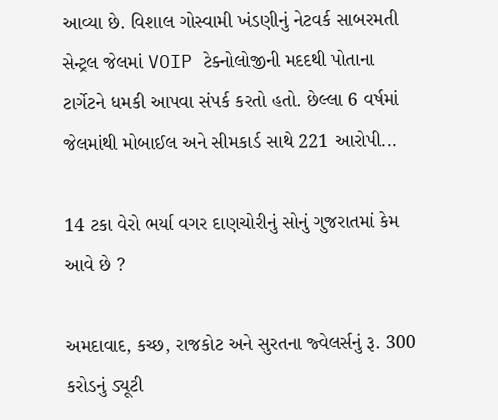આવ્યા છે. વિશાલ ગોસ્વામી ખંડણીનું નેટવર્ક સાબરમતી સેન્ટ્રલ જેલમાં VOIP ટેક્નોલોજીની મદદથી પોતાના ટાર્ગેટને ધમકી આપવા સંપર્ક કરતો હતો. છેલ્લા 6 વર્ષમાં જેલમાંથી મોબાઈલ અને સીમકાર્ડ સાથે 221 આરોપી...

14 ટકા વેરો ભર્યા વગર દાણચોરીનું સોનું ગુજરાતમાં કેમ આવે છે ?

અમદાવાદ, કચ્છ, રાજકોટ અને સુરતના જ્વેલર્સનું રૂ. 300 કરોડનું ડ્યૂટી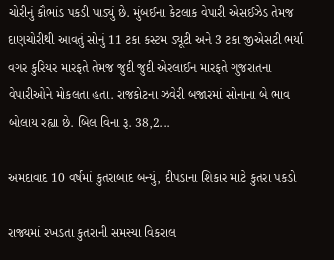ચોરીનું કૌભાંડ પકડી પાડ્યું છે. મુંબઈના કેટલાક વેપારી એસઈઝેડ તેમજ દાણચોરીથી આવતું સોનું 11 ટકા કસ્ટમ ડ્યૂટી અને 3 ટકા જીએસટી ભર્યા વગર કુરિયર મારફતે તેમજ જુદી જુદી એરલાઈન મારફતે ગુજરાતના વેપારીઓને મોકલતા હતા. રાજકોટના ઝવેરી બજારમાં સોનાના બે ભાવ બોલાય રહ્યા છે. બિલ વિના રૂ. 38,2...

અમદાવાદ 10 વર્ષમાં કુતરાબાદ બન્યું, દીપડાના શિકાર માટે કુતરા પકડો

રાજ્યમાં રખડતા કુતરાની સમસ્યા વિકરાલ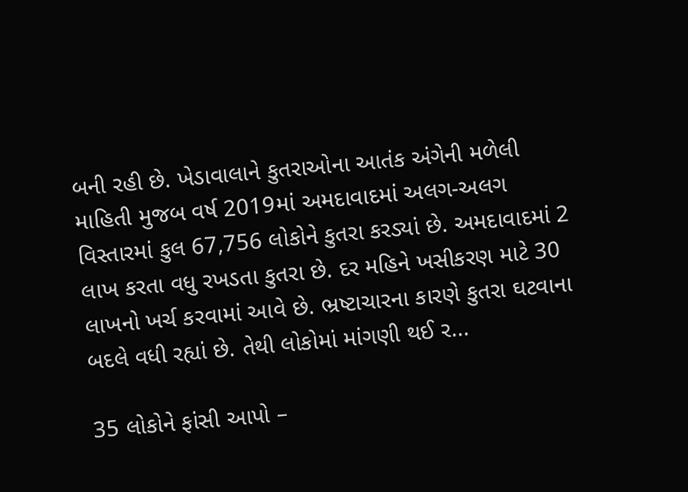બની રહી છે. ખેડાવાલાને કુતરાઓના આતંક અંગેની મળેલી માહિતી મુજબ વર્ષ 2019માં અમદાવાદમાં અલગ-અલગ વિસ્તારમાં કુલ 67,756 લોકોને કુતરા કરડ્યાં છે. અમદાવાદમાં 2 લાખ કરતા વધુ રખડતા કુતરા છે. દર મહિને ખસીકરણ માટે 30 લાખનો ખર્ચ કરવામાં આવે છે. ભ્રષ્ટાચારના કારણે કુતરા ઘટવાના બદલે વધી રહ્યાં છે. તેથી લોકોમાં માંગણી થઈ ર...

35 લોકોને ફાંસી આપો –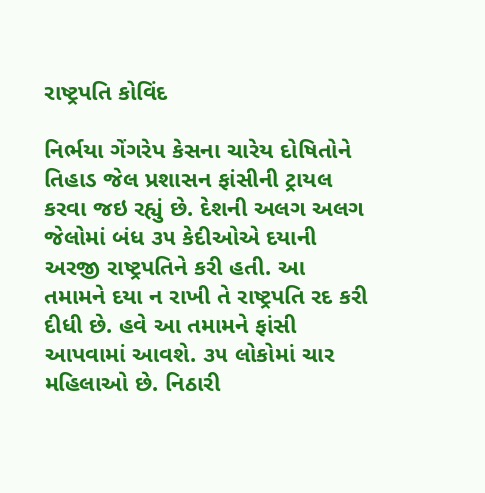રાષ્ટ્રપતિ કોવિંદ

નિર્ભયા ગેંગરેપ કેસના ચારેય દોષિતોને તિહાડ જેલ પ્રશાસન ફાંસીની ટ્રાયલ કરવા જઇ રહ્યું છે. દેશની અલગ અલગ જેલોમાં બંધ ૩૫ કેદીઓએ દયાની અરજી રાષ્ટ્રપતિને કરી હતી. આ તમામને દયા ન રાખી તે રાષ્ટ્રપતિ રદ કરી દીધી છે. હવે આ તમામને ફાંસી આપવામાં આવશે. ૩૫ લોકોમાં ચાર મહિલાઓ છે. નિઠારી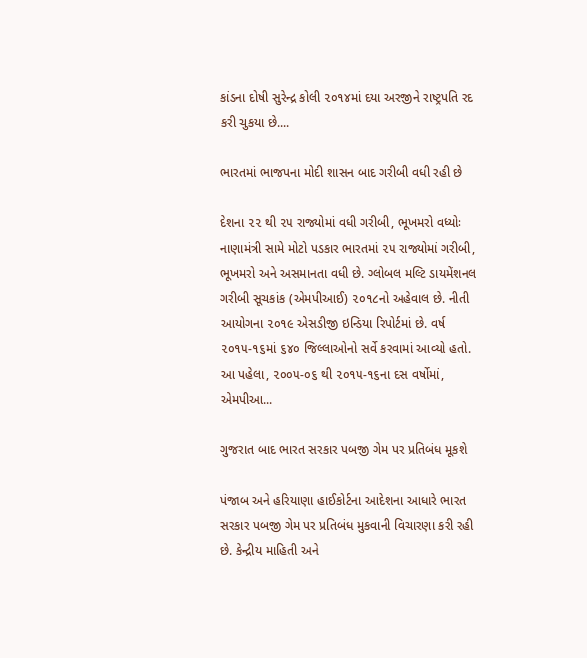કાંડના દોષી સુરેન્દ્ર કોલી ૨૦૧૪માં દયા અરજીને રાષ્ટ્રપતિ રદ કરી ચુકયા છે....

ભારતમાં ભાજપના મોદી શાસન બાદ ગરીબી વધી રહી છે

દેશના ૨૨ થી ૨૫ રાજ્યોમાં વધી ગરીબી, ભૂખમરો વધ્યોઃ નાણામંત્રી સામે મોટો પડકાર ભારતમાં ૨૫ રાજ્યોમાં ગરીબી, ભૂખમરો અને અસમાનતા વધી છે. ગ્લોબલ મલ્ટિ ડાયમેંશનલ ગરીબી સૂચકાંક (એમપીઆઈ) ૨૦૧૮નો અહેવાલ છે. નીતી આયોગના ૨૦૧૯ એસડીજી ઇન્ડિયા રિપોર્ટમાં છે. વર્ષ ૨૦૧૫-૧૬માં ૬૪૦ જિલ્લાઓનો સર્વે કરવામાં આવ્યો હતો. આ પહેલા, ૨૦૦૫-૦૬ થી ૨૦૧૫-૧૬ના દસ વર્ષોમાં, એમપીઆ...

ગુજરાત બાદ ભારત સરકાર પબજી ગેમ પર પ્રતિબંધ મૂકશે

પંજાબ અને હરિયાણા હાઈકોર્ટના આદેશના આધારે ભારત સરકાર પબજી ગેમ પર પ્રતિબંધ મુકવાની વિચારણા કરી રહી છે. કેન્દ્રીય માહિતી અને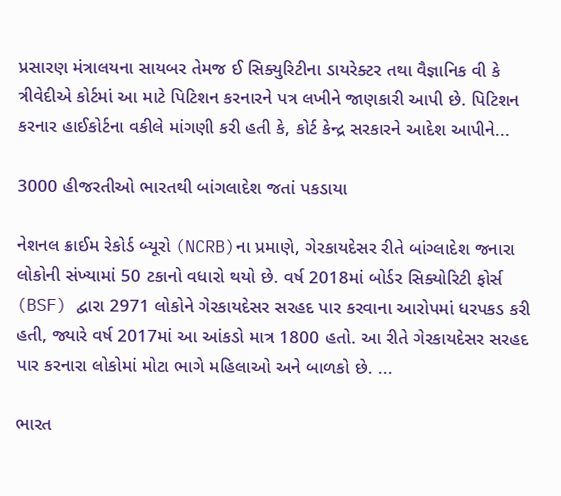પ્રસારણ મંત્રાલયના સાયબર તેમજ ઈ સિક્યુરિટીના ડાયરેક્ટર તથા વૈજ્ઞાનિક વી કે ત્રીવેદીએ કોર્ટમાં આ માટે પિટિશન કરનારને પત્ર લખીને જાણકારી આપી છે. પિટિશન કરનાર હાઈકોર્ટના વકીલે માંગણી કરી હતી કે, કોર્ટ કેન્દ્ર સરકારને આદેશ આપીને...

3000 હીજરતીઓ ભારતથી બાંગલાદેશ જતાં પકડાયા

નેશનલ ક્રાઈમ રેકોર્ડ બ્યૂરો (NCRB)ના પ્રમાણે, ગેરકાયદેસર રીતે બાંગ્લાદેશ જનારા લોકોની સંખ્યામાં 50 ટકાનો વધારો થયો છે. વર્ષ 2018માં બોર્ડર સિક્યોરિટી ફોર્સ (BSF) દ્વારા 2971 લોકોને ગેરકાયદેસર સરહદ પાર કરવાના આરોપમાં ધરપકડ કરી હતી, જ્યારે વર્ષ 2017માં આ આંકડો માત્ર 1800 હતો. આ રીતે ગેરકાયદેસર સરહદ પાર કરનારા લોકોમાં મોટા ભાગે મહિલાઓ અને બાળકો છે. ...

ભારત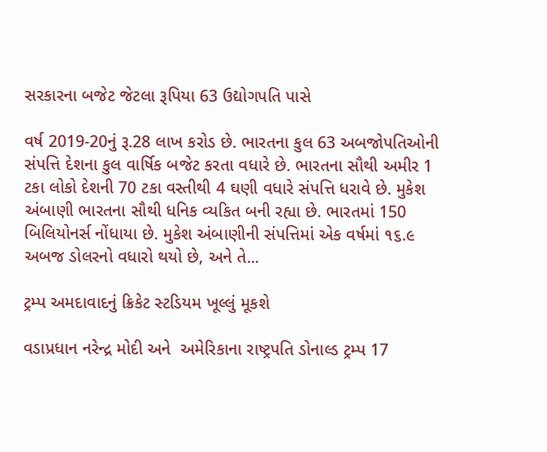સરકારના બજેટ જેટલા રૂપિયા 63 ઉદ્યોગપતિ પાસે

વર્ષ 2019-20નું રૂ.28 લાખ કરોડ છે. ભારતના કુલ 63 અબજોપતિઓની સંપત્તિ દેશના કુલ વાર્ષિક બજેટ કરતા વધારે છે. ભારતના સૌથી અમીર 1 ટકા લોકો દેશની 70 ટકા વસ્તીથી 4 ઘણી વધારે સંપત્તિ ધરાવે છે. મુકેશ અંબાણી ભારતના સૌથી ધનિક વ્યકિત બની રહ્યા છે. ભારતમાં 150 બિલિયોનર્સ નોંધાયા છે. મુકેશ અંબાણીની સંપત્તિમાં એક વર્ષમાં ૧૬.૯ અબજ ડોલરનો વધારો થયો છે, અને તે...

ટ્રમ્પ અમદાવાદનું ક્રિકેટ સ્ટડિયમ ખૂલ્લું મૂકશે

વડાપ્રધાન નરેન્દ્ર મોદી અને  અમેરિકાના રાષ્ટ્રપતિ ડોનાલ્ડ ટ્રમ્પ 17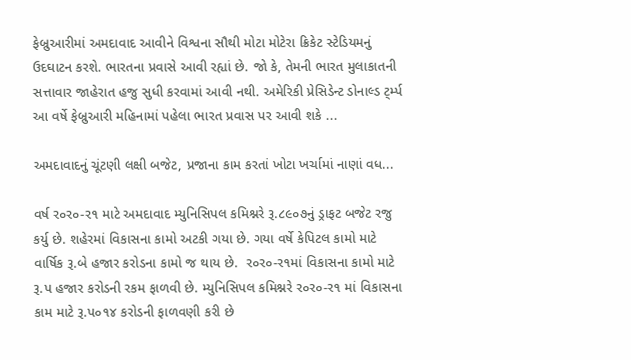ફેબ્રુઆરીમાં અમદાવાદ આવીને વિશ્વના સૌથી મોટા મોટેરા ક્રિકેટ સ્ટેડિયમનું ઉદઘાટન કરશે. ભારતના પ્રવાસે આવી રહ્યાં છે. જો કે, તેમની ભારત મુલાકાતની સત્તાવાર જાહેરાત હજુ સુધી કરવામાં આવી નથી. અમેરિકી પ્રેસિડેન્ટ ડોનાલ્ડ ટ્‌ર્મ્પ આ વર્ષે ફેબ્રુઆરી મહિનામાં પહેલા ભારત પ્રવાસ પર આવી શકે ...

અમદાવાદનું ચૂંટણી લક્ષી બજેટ, પ્રજાના કામ કરતાં ખોટા ખર્ચામાં નાણાં વધ...

વર્ષ ર૦ર૦-ર૧ માટે અમદાવાદ મ્યુનિસિપલ કમિશ્નરે રૂ.૮૯૦૭નું ડ્રાફટ બજેટ રજુ કર્યુ છે. શહેરમાં વિકાસના કામો અટકી ગયા છે. ગયા વર્ષે કેપિટલ કામો માટે વાર્ષિક રૂ.બે હજાર કરોડના કામો જ થાય છે.  ર૦ર૦-ર૧માં વિકાસના કામો માટે રૂ.પ હજાર કરોડની રકમ ફાળવી છે. મ્યુનિસિપલ કમિશ્નરે ર૦ર૦-ર૧ માં વિકાસના કામ માટે રૂ.પ૦૧૪ કરોડની ફાળવણી કરી છે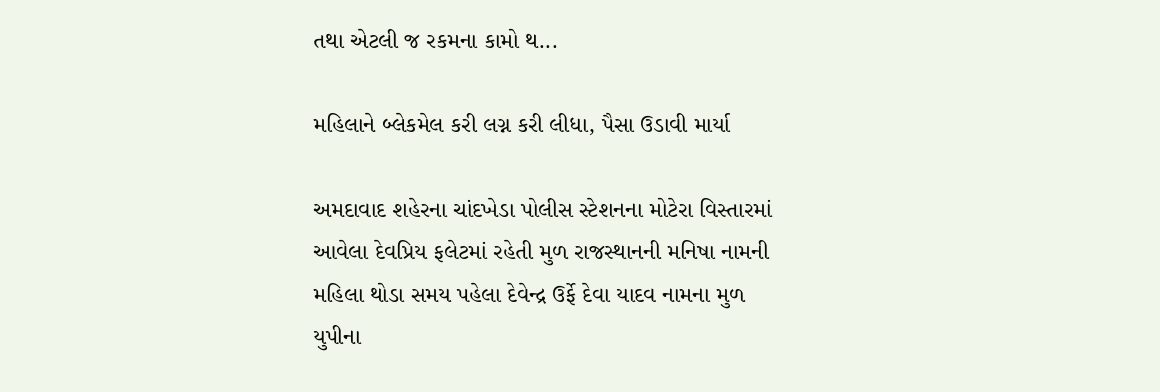તથા એટલી જ રકમના કામો થ...

મહિલાને બ્લેકમેલ કરી લગ્ન કરી લીધા, પૈસા ઉડાવી માર્યા

અમદાવાદ શહેરના ચાંદખેડા પોલીસ સ્ટેશનના મોટેરા વિસ્તારમાં આવેલા દેવપ્રિય ફલેટમાં રહેતી મુળ રાજસ્થાનની મનિષા નામની મહિલા થોડા સમય પહેલા દેવેન્દ્ર ઉર્ફે દેવા યાદવ નામના મુળ યુપીના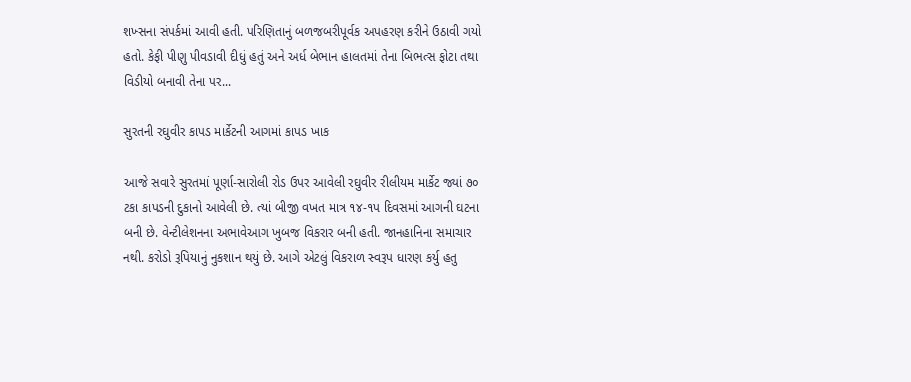શખ્સના સંપર્કમાં આવી હતી. પરિણિતાનું બળજબરીપૂર્વક અપહરણ કરીને ઉઠાવી ગયો હતો. કેફી પીણુ પીવડાવી દીધું હતું અને અર્ધ બેભાન હાલતમાં તેના બિભત્સ ફોટા તથા વિડીયો બનાવી તેના પર...

સુરતની રઘુવીર કાપડ માર્કેટની આગમાં કાપડ ખાક

આજે સવારે સુરતમાં પૂર્ણા-સારોલી રોડ ઉપર આવેલી રઘુવીર રીલીયમ માર્કેટ જ્યાં ૭૦ ટકા કાપડની દુકાનો આવેલી છે. ત્યાં બીજી વખત માત્ર ૧૪-૧પ દિવસમાં આગની ઘટના બની છે. વેન્ટીલેશનના અભાવેઆગ ખુબજ વિકરાર બની હતી. જાનહાનિના સમાચાર નથી. કરોડો રૂપિયાનું નુકશાન થયું છે. આગે એટલું વિકરાળ સ્વરૂપ ધારણ કર્યુ હતુ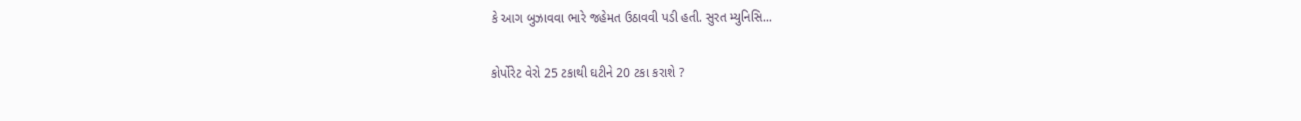કે આગ બુઝાવવા ભારે જહેમત ઉઠાવવી પડી હતી. સુરત મ્યુનિસિ...

કોર્પોરેટ વેરો 25 ટકાથી ઘટીને 20 ટકા કરાશે ?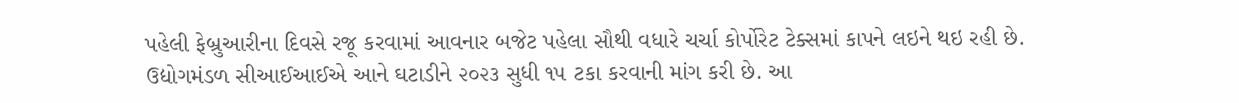પહેલી ફેબ્રુઆરીના દિવસે રજૂ કરવામાં આવનાર બજેટ પહેલા સૌથી વધારે ચર્ચા કોર્પોરેટ ટેક્સમાં કાપને લઇને થઇ રહી છે. ઉદ્યોગમંડળ સીઆઈઆઈએ આને ઘટાડીને ૨૦૨૩ સુધી ૧૫ ટકા કરવાની માંગ કરી છે. આ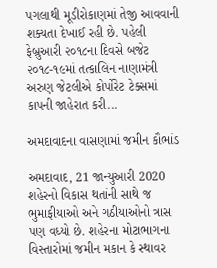પગલાથી મૂડીરોકાણમાં તેજી આવવાની શક્યતા દેખાઈ રહી છે. પહેલી ફેબ્રુઆરી ૨૦૧૮ના દિવસે બજેટ ૨૦૧૮-૧૯માં તત્કાલિન નાણામંત્રી અરુણ જેટલીએ કોર્પોરેટ ટેક્સમાં કાપની જાહેરાત કરી...

અમદાવાદના વાસણામાં જમીન કૌભાંડ

અમદાવાદ, 21 જાન્યુઆરી 2020 શહેરનો વિકાસ થતાંની સાથે જ ભુમાફીયાઓ અને ગઠીયાઓનો ત્રાસ પણ વધ્યો છે. શહેરના મોટાભાગના વિસ્તારોમાં જમીન મકાન કે સ્થાવર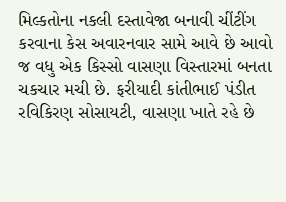મિલ્કતોના નકલી દસ્તાવેજા બનાવી ચીંટીંગ કરવાના કેસ અવારનવાર સામે આવે છે આવો જ વધુ એક કિસ્સો વાસણા વિસ્તારમાં બનતા ચકચાર મચી છે. ફરીયાદી કાંતીભાઈ પંડીત રવિકિરણ સોસાયટી, વાસણા ખાતે રહે છે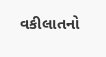વકીલાતનો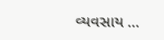વ્યવસાય ...